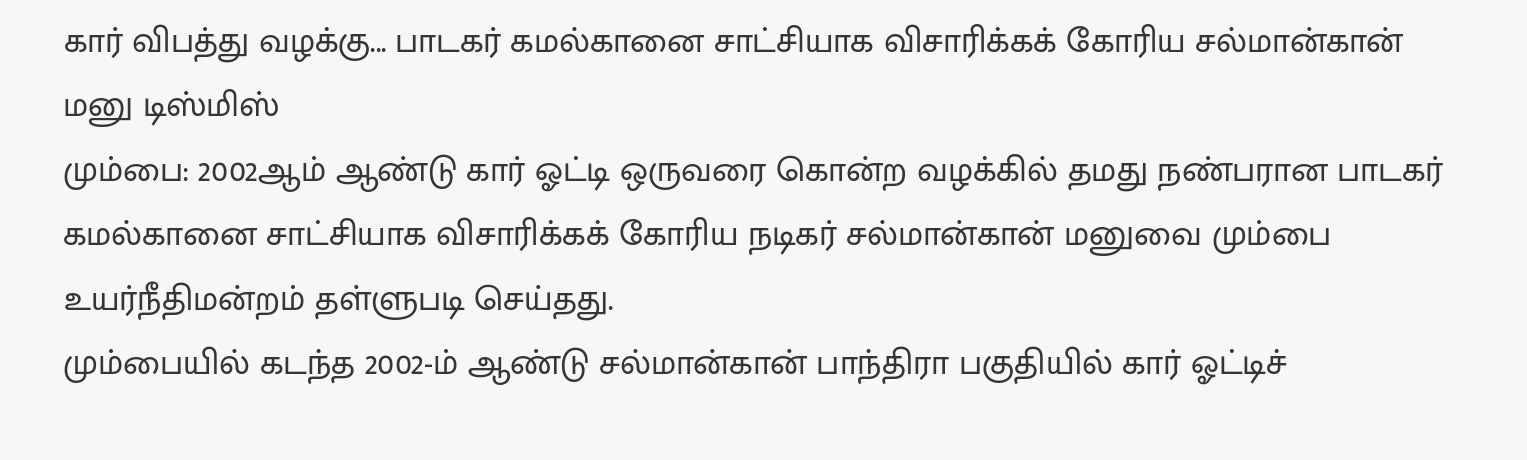கார் விபத்து வழக்கு... பாடகர் கமல்கானை சாட்சியாக விசாரிக்கக் கோரிய சல்மான்கான் மனு டிஸ்மிஸ்
மும்பை: 2002ஆம் ஆண்டு கார் ஓட்டி ஒருவரை கொன்ற வழக்கில் தமது நண்பரான பாடகர் கமல்கானை சாட்சியாக விசாரிக்கக் கோரிய நடிகர் சல்மான்கான் மனுவை மும்பை உயர்நீதிமன்றம் தள்ளுபடி செய்தது.
மும்பையில் கடந்த 2002-ம் ஆண்டு சல்மான்கான் பாந்திரா பகுதியில் கார் ஓட்டிச்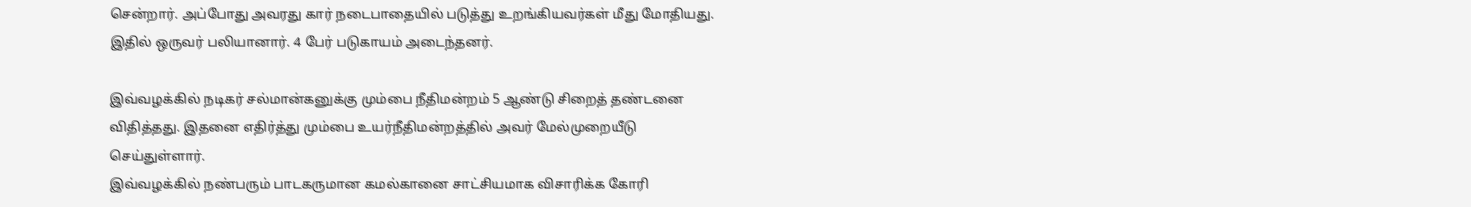சென்றார். அப்போது அவரது கார் நடைபாதையில் படுத்து உறங்கியவர்கள் மீது மோதியது. இதில் ஒருவர் பலியானார். 4 பேர் படுகாயம் அடைந்தனர்.

இவ்வழக்கில் நடிகர் சல்மான்கனுக்கு மும்பை நீதிமன்றம் 5 ஆண்டு சிறைத் தண்டனை விதித்தது. இதனை எதிர்த்து மும்பை உயர்நீதிமன்றத்தில் அவர் மேல்முறையீடு செய்துள்ளார்.
இவ்வழக்கில் நண்பரும் பாடகருமான கமல்கானை சாட்சியமாக விசாரிக்க கோரி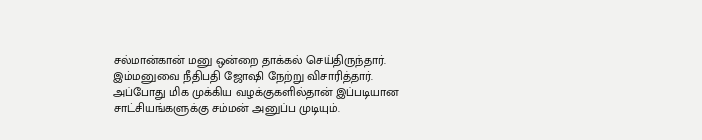சல்மான்கான் மனு ஒன்றை தாக்கல் செய்திருந்தார். இம்மனுவை நீதிபதி ஜோஷி நேற்று விசாரித்தார்.
அப்போது மிக முக்கிய வழக்குகளில்தான் இப்படியான சாட்சியங்களுக்கு சம்மன் அனுப்ப முடியும்.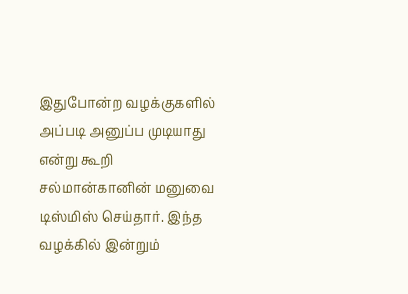இதுபோன்ற வழக்குகளில் அப்படி அனுப்ப முடியாது என்று கூறி சல்மான்கானின் மனுவை டிஸ்மிஸ் செய்தார். இந்த வழக்கில் இன்றும்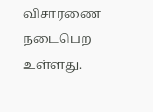விசாரணை நடைபெற உள்ளது.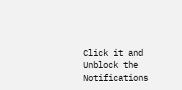Click it and Unblock the Notifications